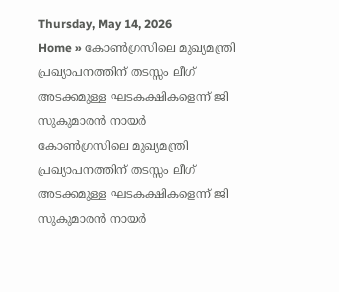Thursday, May 14, 2026
Home » കോണ്‍ഗ്രസിലെ മുഖ്യമന്ത്രി പ്രഖ്യാപനത്തിന് തടസ്സം ലീഗ് അടക്കമുള്ള ഘടകക്ഷികളെന്ന് ജി സുകുമാരന്‍ നായര്‍
കോണ്‍ഗ്രസിലെ മുഖ്യമന്ത്രി പ്രഖ്യാപനത്തിന് തടസ്സം ലീഗ് അടക്കമുള്ള ഘടകക്ഷികളെന്ന് ജി സുകുമാരന്‍ നായര്‍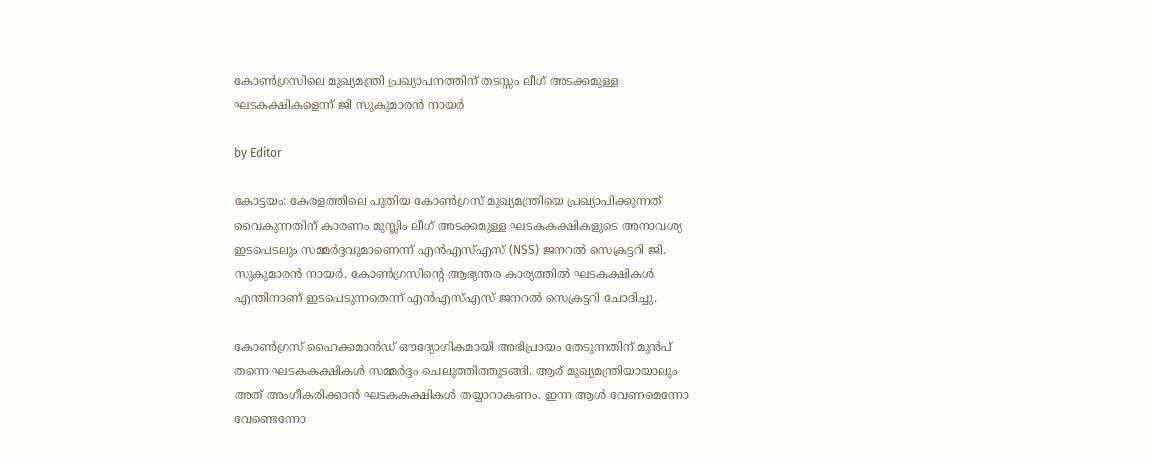കോണ്‍ഗ്രസിലെ മുഖ്യമന്ത്രി പ്രഖ്യാപനത്തിന് തടസ്സം ലീഗ് അടക്കമുള്ള ഘടകക്ഷികളെന്ന് ജി സുകുമാരന്‍ നായര്‍

by Editor

കോട്ടയം: കേരളത്തിലെ പുതിയ കോൺഗ്രസ് മുഖ്യമന്ത്രിയെ പ്രഖ്യാപിക്കുന്നത് വൈകുന്നതിന് കാരണം മുസ്ലിം ലീഗ് അടക്കമുള്ള ഘടകകക്ഷികളുടെ അനാവശ്യ ഇടപെടലും സമ്മർദ്ദവുമാണെന്ന് എൻഎസ്എസ് (NSS) ജനറൽ സെക്രട്ടറി ജി. സുകുമാരൻ നായർ. കോൺഗ്രസിന്റെ ആഭ്യന്തര കാര്യത്തിൽ ഘടകക്ഷികൾ എന്തിനാണ് ഇടപെടുന്നതെന്ന് എൻഎസ്എസ് ജനറൽ സെക്രട്ടറി ചോദിച്ചു.

കോൺഗ്രസ് ഹൈക്കമാൻഡ് ഔദ്യോഗികമായി അഭിപ്രായം തേടുന്നതിന് മുൻപ് തന്നെ ഘടകകക്ഷികൾ സമ്മർദ്ദം ചെലുത്തിത്തുടങ്ങി. ആര് മുഖ്യമന്ത്രിയായാലും അത് അംഗീകരിക്കാൻ ഘടകകക്ഷികൾ തയ്യാറാകണം. ഇന്ന ആൾ വേണമെന്നോ വേണ്ടെന്നോ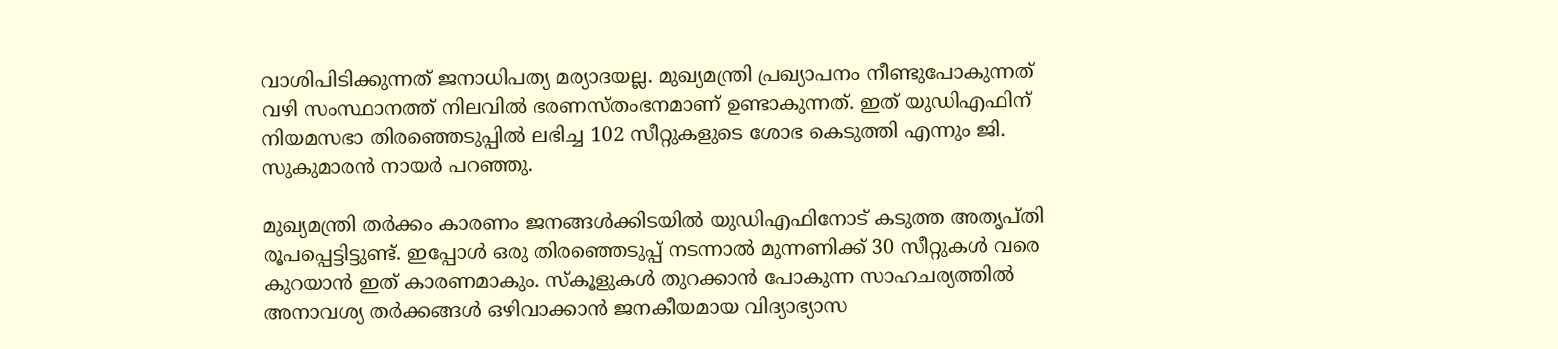വാശിപിടിക്കുന്നത് ജനാധിപത്യ മര്യാദയല്ല. മുഖ്യമന്ത്രി പ്രഖ്യാപനം നീണ്ടുപോകുന്നത് വഴി സംസ്ഥാനത്ത് നിലവിൽ ഭരണസ്തംഭനമാണ് ഉണ്ടാകുന്നത്. ഇത് യുഡിഎഫിന് നിയമസഭാ തിരഞ്ഞെടുപ്പിൽ ലഭിച്ച 102 സീറ്റുകളുടെ ശോഭ കെടുത്തി എന്നും ജി. സുകുമാരൻ നായർ പറഞ്ഞു.

മുഖ്യമന്ത്രി തർക്കം കാരണം ജനങ്ങൾക്കിടയിൽ യുഡിഎഫിനോട് കടുത്ത അതൃപ്തി രൂപപ്പെട്ടിട്ടുണ്ട്. ഇപ്പോൾ ഒരു തിരഞ്ഞെടുപ്പ് നടന്നാൽ മുന്നണിക്ക് 30 സീറ്റുകൾ വരെ കുറയാൻ ഇത് കാരണമാകും. സ്കൂളുകൾ തുറക്കാൻ പോകുന്ന സാഹചര്യത്തിൽ അനാവശ്യ തർക്കങ്ങൾ ഒഴിവാക്കാൻ ജനകീയമായ വിദ്യാഭ്യാസ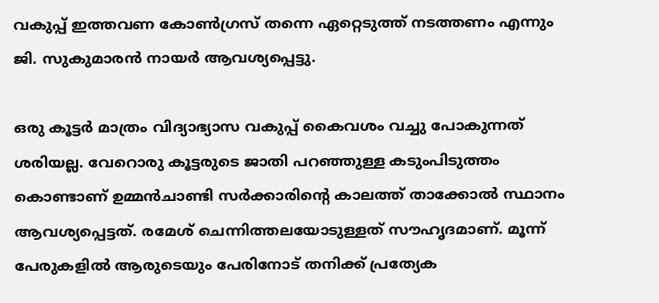വകുപ്പ് ഇത്തവണ കോൺഗ്രസ് തന്നെ ഏറ്റെടുത്ത് നടത്തണം എന്നും ജി. സുകുമാരൻ നായർ ആവശ്യപ്പെട്ടു.

ഒരു കൂട്ടർ മാത്രം വിദ്യാഭ്യാസ വകുപ്പ് കൈവശം വച്ചു പോകുന്നത് ശരിയല്ല. വേറൊരു കൂട്ടരുടെ ജാതി പറഞ്ഞുള്ള കടുംപിടുത്തം കൊണ്ടാണ് ഉമ്മൻചാണ്ടി സർക്കാരിന്റെ കാലത്ത് താക്കോൽ സ്ഥാനം ആവശ്യപ്പെട്ടത്. രമേശ് ചെന്നിത്തലയോടുള്ളത് സൗഹൃദമാണ്. മൂന്ന് പേരുകളിൽ ആരുടെയും പേരിനോട് തനിക്ക് പ്രത്യേക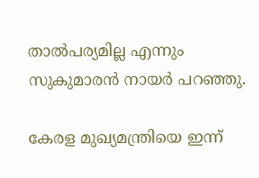താൽപര്യമില്ല എന്നും സുകുമാരൻ നായർ പറഞ്ഞു.

കേരള മുഖ്യമന്ത്രിയെ ഇന്ന്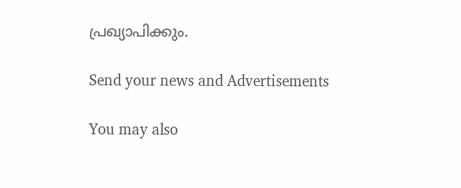പ്രഖ്യാപിക്കും.

Send your news and Advertisements

You may also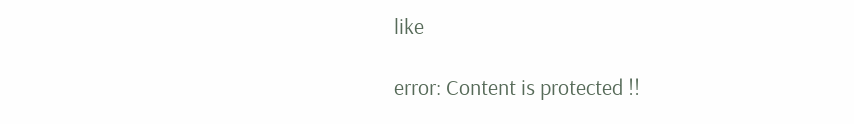like

error: Content is protected !!